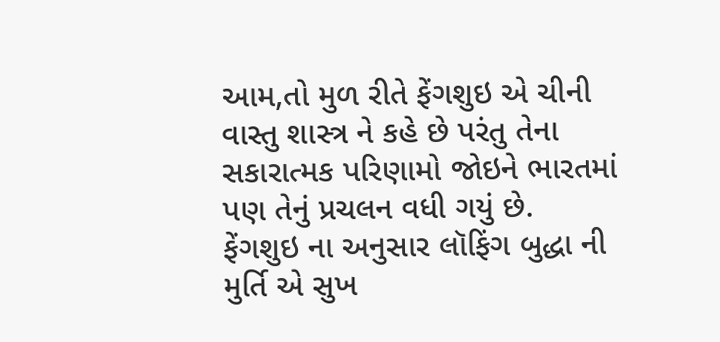આમ,તો મુળ રીતે ફેંગશુઇ એ ચીની વાસ્તુ શાસ્ત્ર ને કહે છે પરંતુ તેના સકારાત્મક પરિણામો જોઇને ભારતમાં પણ તેનું પ્રચલન વધી ગયું છે.
ફેંગશુઇ ના અનુસાર લૉફિંગ બુદ્ધા ની મુર્તિ એ સુખ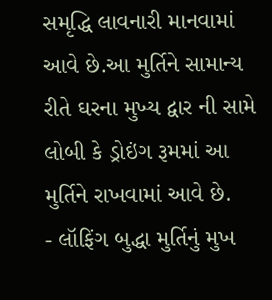સમૃદ્ધિ લાવનારી માનવામાં આવે છે.આ મુર્તિને સામાન્ય રીતે ઘરના મુખ્ય દ્વાર ની સામે લોબી કે ડ્રોઇંગ રૂમમાં આ મુર્તિને રાખવામાં આવે છે.
- લૉફિંગ બુદ્ધા મુર્તિનું મુખ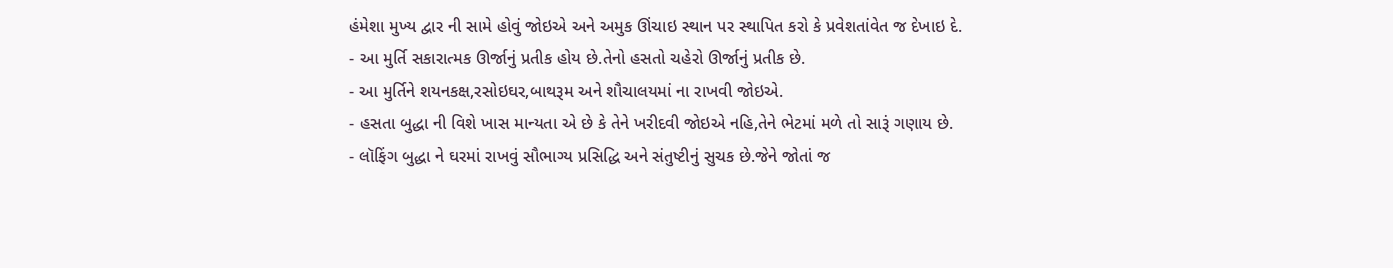હંમેશા મુખ્ય દ્વાર ની સામે હોવું જોઇએ અને અમુક ઊંચાઇ સ્થાન પર સ્થાપિત કરો કે પ્રવેશતાંવેત જ દેખાઇ દે.
- આ મુર્તિ સકારાત્મક ઊર્જાનું પ્રતીક હોય છે.તેનો હસતો ચહેરો ઊર્જાનું પ્રતીક છે.
- આ મુર્તિને શયનકક્ષ,રસોઇઘર,બાથરૂમ અને શૌચાલયમાં ના રાખવી જોઇએ.
- હસતા બુદ્ધા ની વિશે ખાસ માન્યતા એ છે કે તેને ખરીદવી જોઇએ નહિ,તેને ભેટમાં મળે તો સારૂં ગણાય છે.
- લૉફિંગ બુદ્ધા ને ઘરમાં રાખવું સૌભાગ્ય પ્રસિદ્ધિ અને સંતુષ્ટીનું સુચક છે.જેને જોતાં જ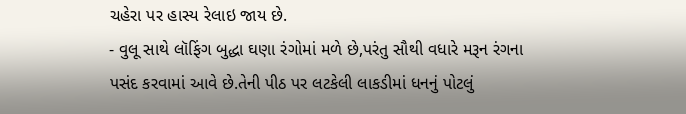ચહેરા પર હાસ્ય રેલાઇ જાય છે.
- વુલૂ સાથે લૉફિંગ બુદ્ધા ઘણા રંગોમાં મળે છે,પરંતુ સૌથી વધારે મરૂન રંગના પસંદ કરવામાં આવે છે.તેની પીઠ પર લટકેલી લાકડીમાં ધનનું પોટલું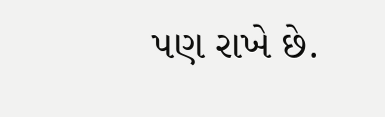પણ રાખે છે.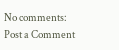No comments:
Post a Comment